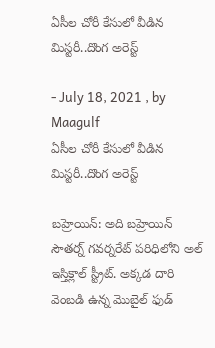ఏసీల చోరీ కేసులో వీడిన మిస్టరీ..దొంగ అరెస్ట్

- July 18, 2021 , by Maagulf
ఏసీల చోరీ కేసులో వీడిన మిస్టరీ..దొంగ అరెస్ట్

బహ్రెయిన్: అది బహ్రెయిన్ సౌతర్న్ గవర్నరేట్ పరిధిలోని అల్ ఇస్తిక్లాల్ స్ట్రీట్. అక్కడ దారి వెంబడి ఉన్న మొబైల్ ఫుడ్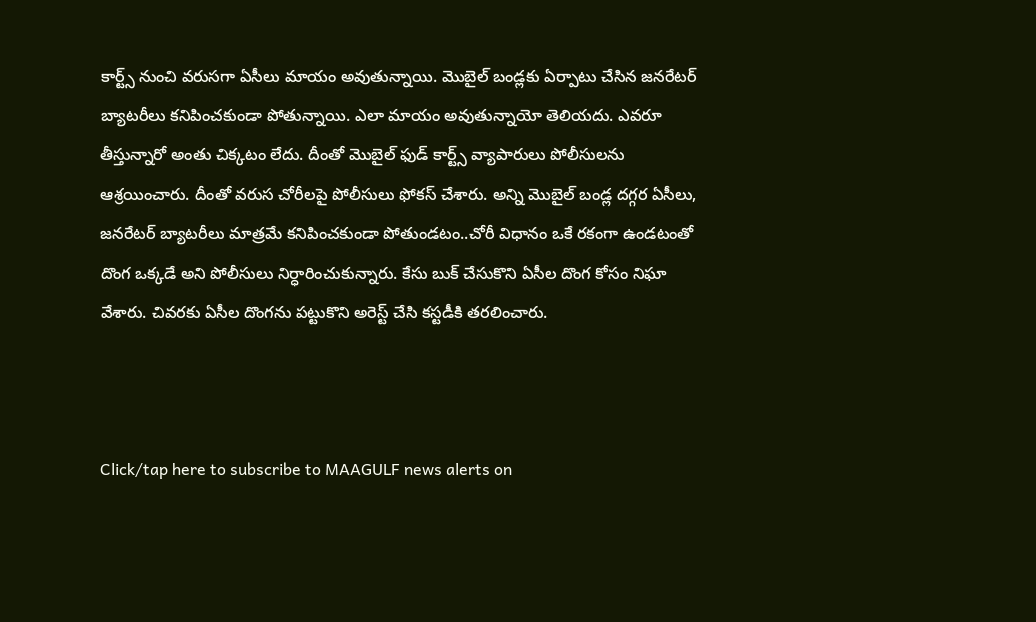కార్ట్స్ నుంచి వరుసగా ఏసీలు మాయం అవుతున్నాయి. మొబైల్ బండ్లకు ఏర్పాటు చేసిన జనరేటర్ బ్యాటరీలు కనిపించకుండా పోతున్నాయి. ఎలా మాయం అవుతున్నాయో తెలియదు. ఎవరూ తీస్తున్నారో అంతు చిక్కటం లేదు. దీంతో మొబైల్ ఫుడ్ కార్ట్స్ వ్యాపారులు పోలీసులను ఆశ్రయించారు. దీంతో వరుస చోరీలపై పోలీసులు ఫోకస్ చేశారు. అన్ని మొబైల్ బండ్ల దగ్గర ఏసీలు, జనరేటర్ బ్యాటరీలు మాత్రమే కనిపించకుండా పోతుండటం..చోరీ విధానం ఒకే రకంగా ఉండటంతో దొంగ ఒక్కడే అని పోలీసులు నిర్ధారించుకున్నారు. కేసు బుక్ చేసుకొని ఏసీల దొంగ కోసం నిఘా వేశారు. చివరకు ఏసీల దొంగను పట్టుకొని అరెస్ట్ చేసి కస్టడీకి తరలించారు.



Click/tap here to subscribe to MAAGULF news alerts on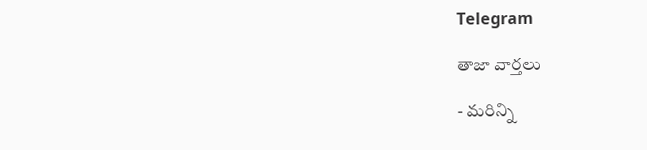Telegram

తాజా వార్తలు

- మరిన్ని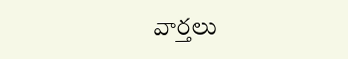వార్తలు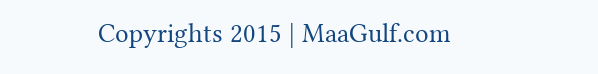Copyrights 2015 | MaaGulf.com